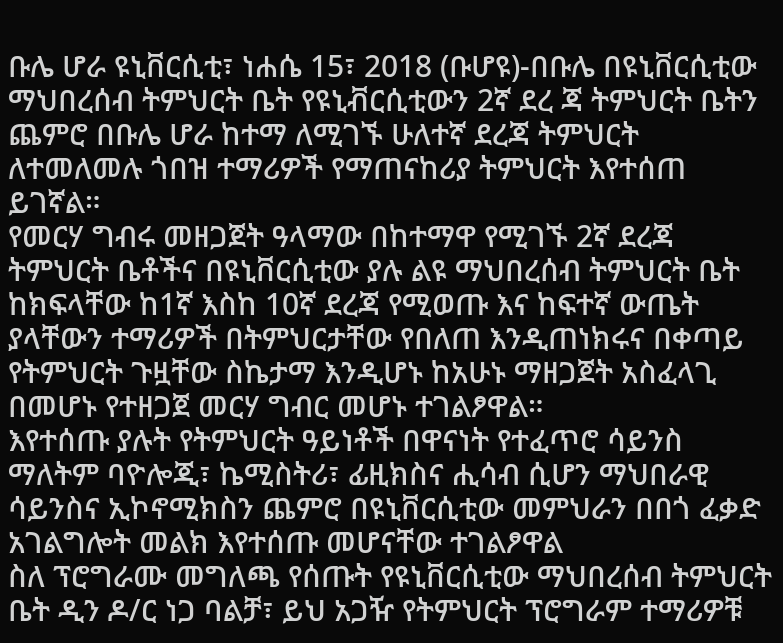ቡሌ ሆራ ዩኒቨርሲቲ፣ ነሐሴ 15፣ 2018 (ቡሆዩ)-በቡሌ በዩኒቨርሲቲው ማህበረሰብ ትምህርት ቤት የዩኒቭርሲቲውን 2ኛ ደረ ጃ ትምህርት ቤትን ጨምሮ በቡሌ ሆራ ከተማ ለሚገኙ ሁለተኛ ደረጃ ትምህርት ለተመለመሉ ጎበዝ ተማሪዎች የማጠናከሪያ ትምህርት እየተሰጠ ይገኛል።
የመርሃ ግብሩ መዘጋጀት ዓላማው በከተማዋ የሚገኙ 2ኛ ደረጃ ትምህርት ቤቶችና በዩኒቨርሲቲው ያሉ ልዩ ማህበረሰብ ትምህርት ቤት ከክፍላቸው ከ1ኛ እስከ 10ኛ ደረጃ የሚወጡ እና ከፍተኛ ውጤት ያላቸውን ተማሪዎች በትምህርታቸው የበለጠ እንዲጠነክሩና በቀጣይ የትምህርት ጉዟቸው ስኬታማ እንዲሆኑ ከአሁኑ ማዘጋጀት አስፈላጊ በመሆኑ የተዘጋጀ መርሃ ግብር መሆኑ ተገልፆዋል።
እየተሰጡ ያሉት የትምህርት ዓይነቶች በዋናነት የተፈጥሮ ሳይንስ ማለትም ባዮሎጂ፣ ኬሚስትሪ፣ ፊዚክስና ሒሳብ ሲሆን ማህበራዊ ሳይንስና ኢኮኖሚክስን ጨምሮ በዩኒቨርሲቲው መምህራን በበጎ ፈቃድ አገልግሎት መልክ እየተሰጡ መሆናቸው ተገልፆዋል
ስለ ፕሮግራሙ መግለጫ የሰጡት የዩኒቨርሲቲው ማህበረሰብ ትምህርት ቤት ዲን ዶ/ር ነጋ ባልቻ፣ ይህ አጋዥ የትምህርት ፕሮግራም ተማሪዎቹ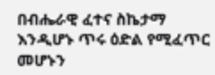በብሔራዊ ፈተና ስኬታማ እንዲሆኑ ጥሩ ዕድል የሚፈጥር መሆኑን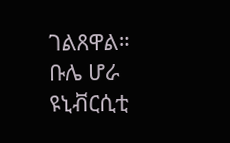ገልጸዋል።
ቡሌ ሆራ ዩኒቭርሲቲ